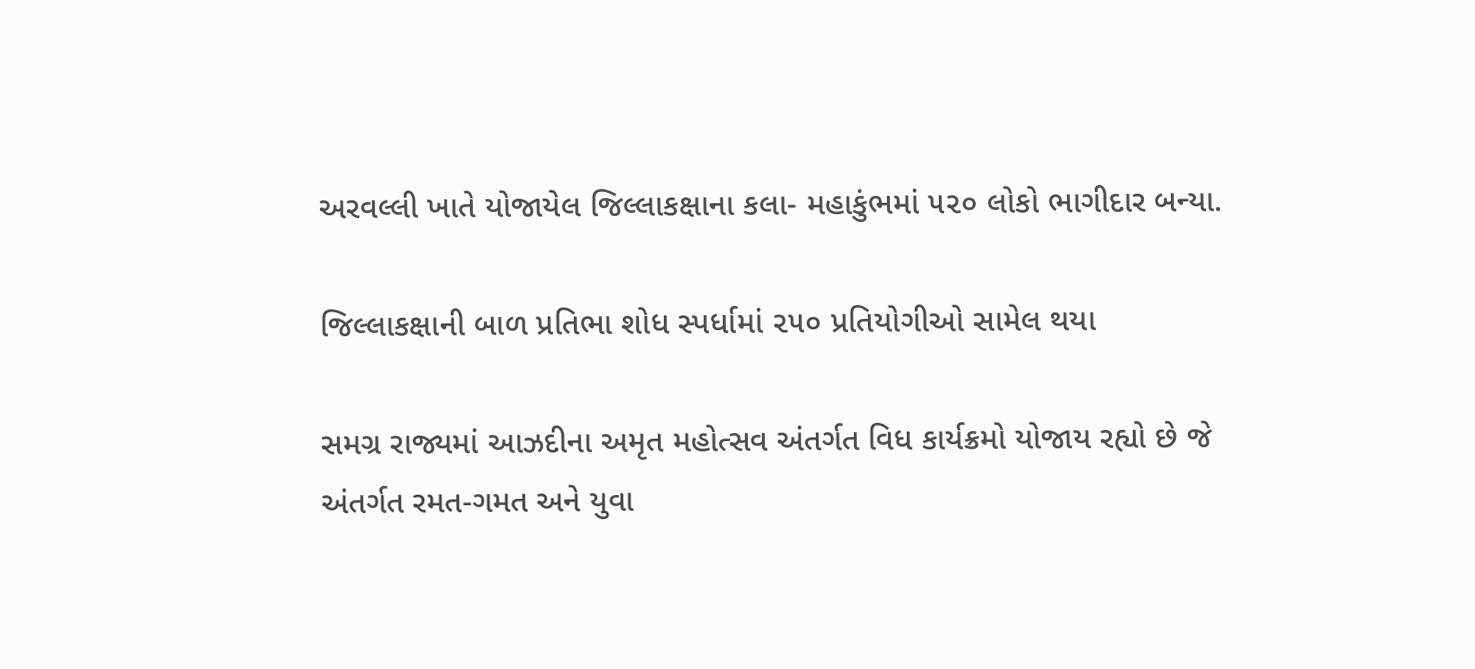અરવલ્લી ખાતે યોજાયેલ જિલ્લાકક્ષાના કલા- મહાકુંભમાં ૫૨૦ લોકો ભાગીદાર બન્યા.

જિલ્લાકક્ષાની બાળ પ્રતિભા શોધ સ્પર્ધામાં ૨૫૦ પ્રતિયોગીઓ સામેલ થયા

સમગ્ર રાજ્યમાં આઝદીના અમૃત મહોત્સવ અંતર્ગત વિધ કાર્યક્રમો યોજાય રહ્યો છે જે અંતર્ગત રમત-ગમત અને યુવા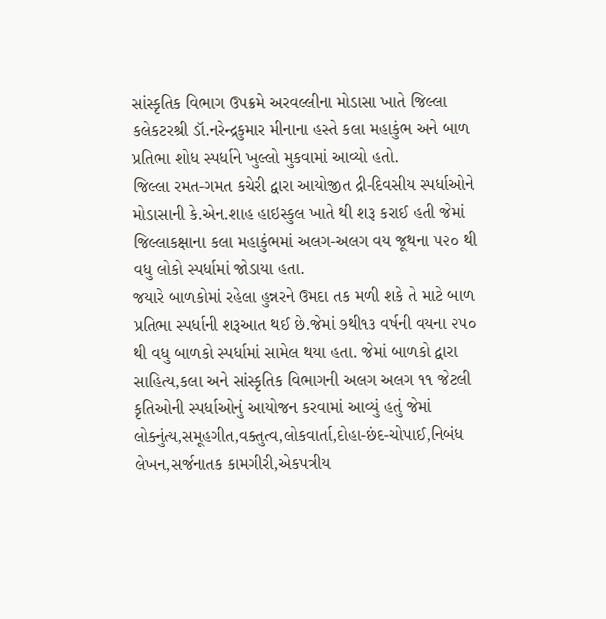સાંસ્કૃતિક વિભાગ ઉપક્રમે અરવલ્લીના મોડાસા ખાતે જિલ્લા કલેકટરશ્રી ડૉ.નરેન્દ્રકુમાર મીનાના હસ્તે કલા મહાકુંભ અને બાળ પ્રતિભા શોધ સ્પર્ધાને ખુલ્લો મુકવામાં આવ્યો હતો.
જિલ્લા રમત-ગમત કચેરી દ્વારા આયોજીત દ્રી-દિવસીય સ્પર્ધાઓને મોડાસાની કે.એન.શાહ હાઇસ્કુલ ખાતે થી શરૂ કરાઈ હતી જેમાં જિલ્લાકક્ષાના કલા મહાકુંભમાં અલગ-અલગ વય જૂથના ૫૨૦ થી વધુ લોકો સ્પર્ધામાં જોડાયા હતા.
જયારે બાળકોમાં રહેલા હુન્નરને ઉમદા તક મળી શકે તે માટે બાળ પ્રતિભા સ્પર્ધાની શરૂઆત થઈ છે.જેમાં ૭થી૧૩ વર્ષની વયના ૨૫૦ થી વધુ બાળકો સ્પર્ધામાં સામેલ થયા હતા. જેમાં બાળકો દ્વારા સાહિત્ય,કલા અને સાંસ્કૃતિક વિભાગની અલગ અલગ ૧૧ જેટલી કૃતિઓની સ્પર્ધાઓનું આયોજન કરવામાં આવ્યું હતું જેમાં લોક્નુંત્ય,સમૂહગીત,વક્તુત્વ,લોકવાર્તા,દોહા-છંદ-ચોપાઈ,નિબંધ લેખન,સર્જનાતક કામગીરી,એકપત્રીય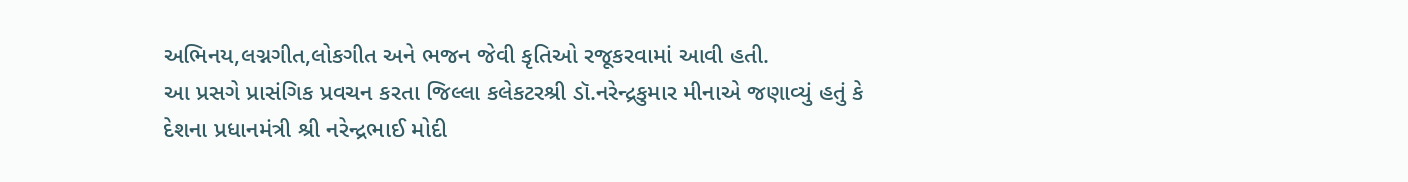અભિનય,લગ્નગીત,લોકગીત અને ભજન જેવી કૃતિઓ રજૂકરવામાં આવી હતી.
આ પ્રસગે પ્રાસંગિક પ્રવચન કરતા જિલ્લા કલેકટરશ્રી ડૉ.નરેન્દ્રકુમાર મીનાએ જણાવ્યું હતું કે દેશના પ્રધાનમંત્રી શ્રી નરેન્દ્રભાઈ મોદી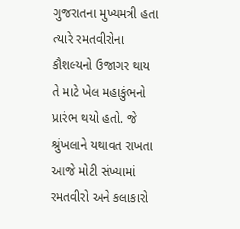ગુજરાતના મુખ્યમત્રી હતા ત્યારે રમતવીરોના કૌશલ્યનો ઉજાગર થાય તે માટે ખેલ મહાકુંભનો પ્રારંભ થયો હતો. જે શ્રુંખલાને યથાવત રાખતા આજે મોટી સંખ્યામાં રમતવીરો અને કલાકારો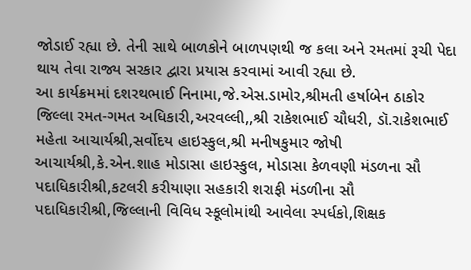જોડાઈ રહ્યા છે. તેની સાથે બાળકોને બાળપણથી જ કલા અને રમતમાં રૂચી પેદા થાય તેવા રાજ્ય સરકાર દ્વારા પ્રયાસ કરવામાં આવી રહ્યા છે.
આ કાર્યક્રમમાં દશરથભાઈ નિનામા,જે.એસ.ડામોર,શ્રીમતી હર્ષાબેન ઠાકોર જિલ્લા રમત-ગમત અધિકારી,અરવલ્લી,,શ્રી રાકેશભાઈ ચૌધરી, ડૉ.રાકેશભાઈ મહેતા આચાર્યશ્રી,સર્વોદય હાઇસ્કુલ,શ્રી મનીષકુમાર જોષી આચાર્યશ્રી,કે.એન.શાહ મોડાસા હાઇસ્કુલ, મોડાસા કેળવણી મંડળના સૌ પદાધિકારીશ્રી,કટલરી કરીયાણા સહકારી શરાફી મંડળીના સૌ પદાધિકારીશ્રી,જિલ્લાની વિવિધ સ્કૂલોમાંથી આવેલા સ્પર્ધકો,શિક્ષક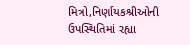મિત્રો,નિર્ણાયકશ્રીઓની ઉપસ્થિતિમાં રહ્યા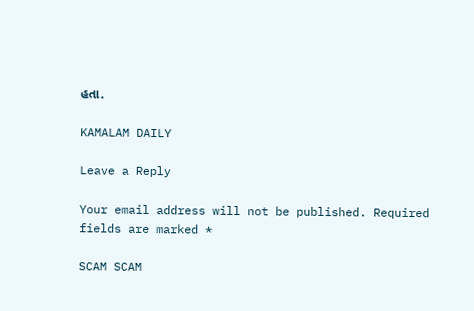હતા.

KAMALAM DAILY

Leave a Reply

Your email address will not be published. Required fields are marked *

SCAM SCAM